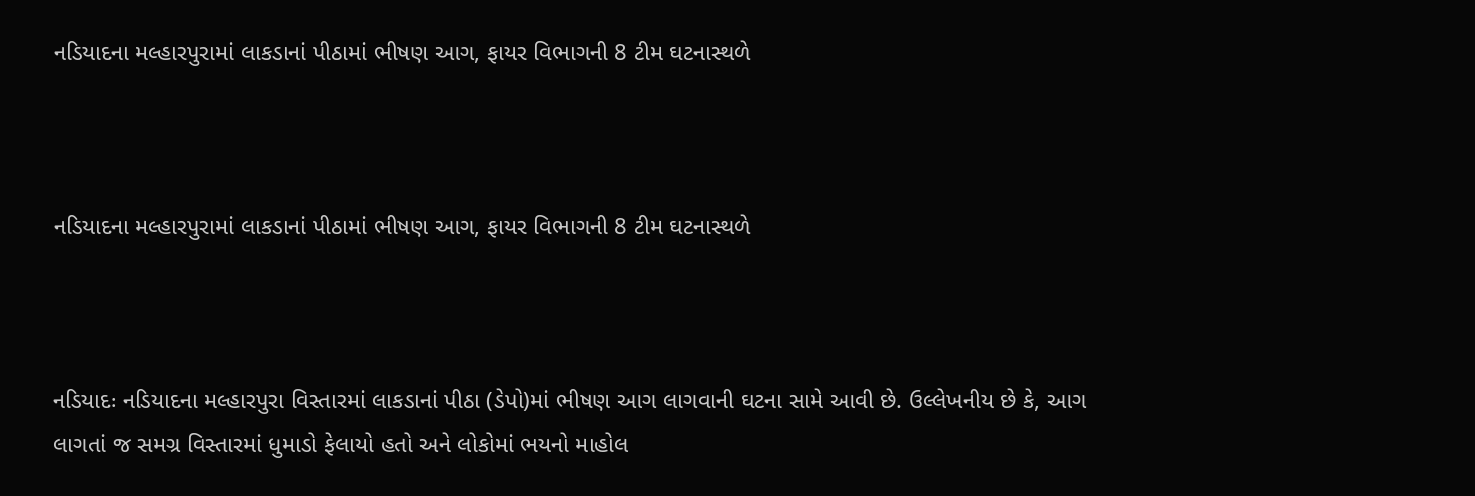નડિયાદના મલ્હારપુરામાં લાકડાનાં પીઠામાં ભીષણ આગ, ફાયર વિભાગની 8 ટીમ ઘટનાસ્થળે



નડિયાદના મલ્હારપુરામાં લાકડાનાં પીઠામાં ભીષણ આગ, ફાયર વિભાગની 8 ટીમ ઘટનાસ્થળે



નડિયાદઃ નડિયાદના મલ્હારપુરા વિસ્તારમાં લાકડાનાં પીઠા (ડેપો)માં ભીષણ આગ લાગવાની ઘટના સામે આવી છે. ઉલ્લેખનીય છે કે, આગ લાગતાં જ સમગ્ર વિસ્તારમાં ધુમાડો ફેલાયો હતો અને લોકોમાં ભયનો માહોલ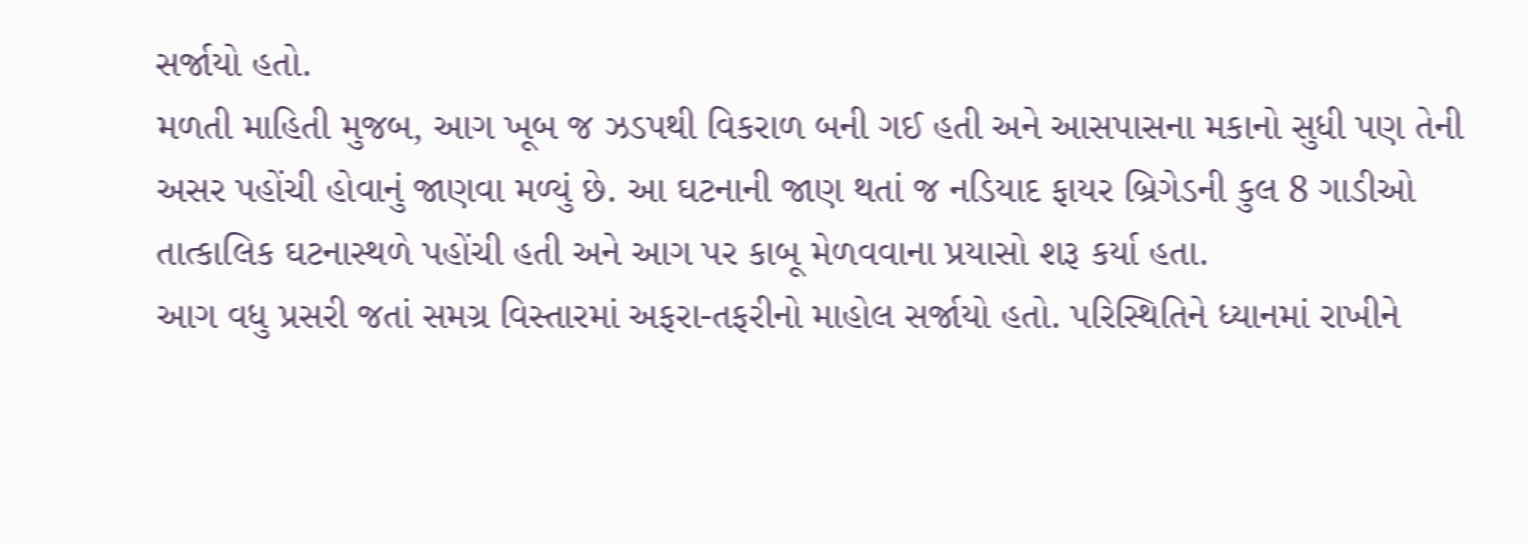સર્જાયો હતો.
મળતી માહિતી મુજબ, આગ ખૂબ જ ઝડપથી વિકરાળ બની ગઈ હતી અને આસપાસના મકાનો સુધી પણ તેની અસર પહોંચી હોવાનું જાણવા મળ્યું છે. આ ઘટનાની જાણ થતાં જ નડિયાદ ફાયર બ્રિગેડની કુલ 8 ગાડીઓ તાત્કાલિક ઘટનાસ્થળે પહોંચી હતી અને આગ પર કાબૂ મેળવવાના પ્રયાસો શરૂ કર્યા હતા.
આગ વધુ પ્રસરી જતાં સમગ્ર વિસ્તારમાં અફરા-તફરીનો માહોલ સર્જાયો હતો. પરિસ્થિતિને ધ્યાનમાં રાખીને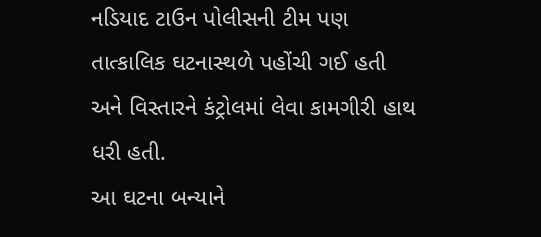નડિયાદ ટાઉન પોલીસની ટીમ પણ તાત્કાલિક ઘટનાસ્થળે પહોંચી ગઈ હતી અને વિસ્તારને કંટ્રોલમાં લેવા કામગીરી હાથ ધરી હતી.
આ ઘટના બન્યાને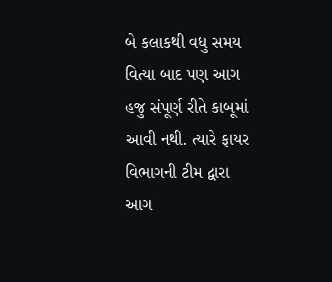બે કલાકથી વધુ સમય વિત્યા બાદ પણ આગ હજુ સંપૂર્ણ રીતે કાબૂમાં આવી નથી. ત્યારે ફાયર વિભાગની ટીમ દ્વારા આગ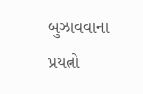બુઝાવવાના પ્રયત્નો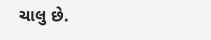ચાલુ છે.